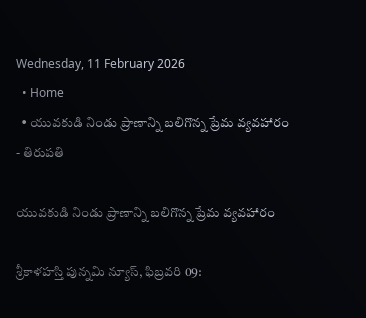Wednesday, 11 February 2026
  • Home
  • యువకుడి నిండు ప్రాణాన్ని బలిగొన్న ప్రేమ వ్యవహారం
- తిరుపతి

యువకుడి నిండు ప్రాణాన్ని బలిగొన్న ప్రేమ వ్యవహారం

శ్రీకాళహస్తి పున్నమి న్యూస్, ఫిబ్రవరి 09: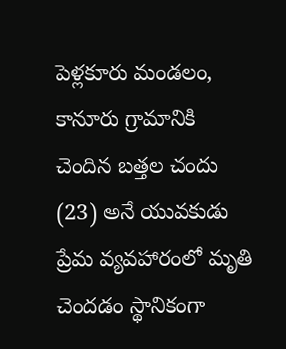పెళ్లకూరు మండలం, కానూరు గ్రామానికి చెందిన బత్తల చందు (23) అనే యువకుడు ప్రేమ వ్యవహారంలో మృతి చెందడం స్థానికంగా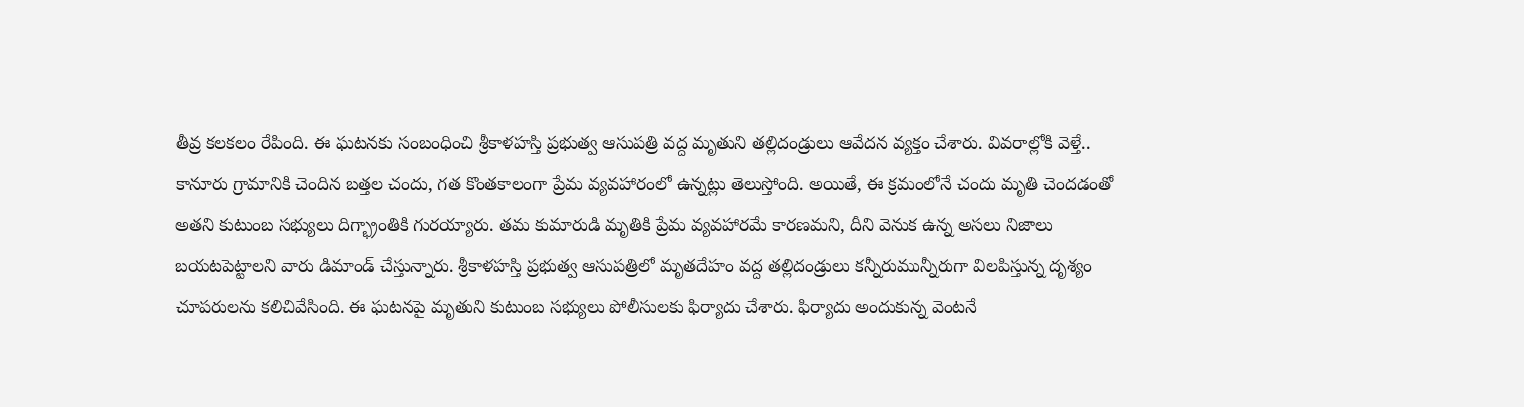తీవ్ర కలకలం రేపింది. ఈ ఘటనకు సంబంధించి శ్రీకాళహస్తి ప్రభుత్వ ఆసుపత్రి వద్ద మృతుని తల్లిదండ్రులు ఆవేదన వ్యక్తం చేశారు. వివరాల్లోకి వెళ్తే.. కానూరు గ్రామానికి చెందిన బత్తల చందు, గత కొంతకాలంగా ప్రేమ వ్యవహారంలో ఉన్నట్లు తెలుస్తోంది. అయితే, ఈ క్రమంలోనే చందు మృతి చెందడంతో అతని కుటుంబ సభ్యులు దిగ్భ్రాంతికి గురయ్యారు. తమ కుమారుడి మృతికి ప్రేమ వ్యవహారమే కారణమని, దీని వెనుక ఉన్న అసలు నిజాలు బయటపెట్టాలని వారు డిమాండ్ చేస్తున్నారు. శ్రీకాళహస్తి ప్రభుత్వ ఆసుపత్రిలో మృతదేహం వద్ద తల్లిదండ్రులు కన్నీరుమున్నీరుగా విలపిస్తున్న దృశ్యం చూపరులను కలిచివేసింది. ఈ ఘటనపై మృతుని కుటుంబ సభ్యులు పోలీసులకు ఫిర్యాదు చేశారు. ఫిర్యాదు అందుకున్న వెంటనే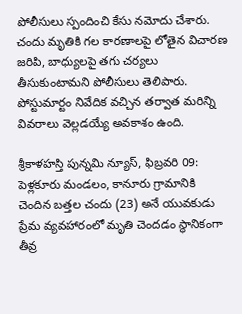పోలీసులు స్పందించి కేసు నమోదు చేశారు. చందు మృతికి గల కారణాలపై లోతైన విచారణ జరిపి, బాధ్యులపై తగు చర్యలు తీసుకుంటామని పోలీసులు తెలిపారు. పోస్టుమార్టం నివేదిక వచ్చిన తర్వాత మరిన్ని వివరాలు వెల్లడయ్యే అవకాశం ఉంది.

శ్రీకాళహస్తి పున్నమి న్యూస్, ఫిబ్రవరి 09: పెళ్లకూరు మండలం, కానూరు గ్రామానికి చెందిన బత్తల చందు (23) అనే యువకుడు ప్రేమ వ్యవహారంలో మృతి చెందడం స్థానికంగా తీవ్ర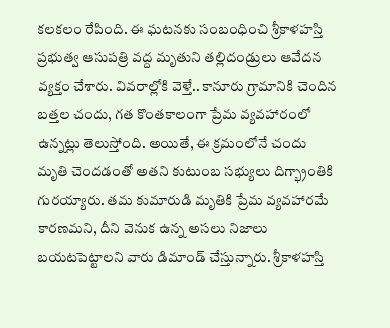కలకలం రేపింది. ఈ ఘటనకు సంబంధించి శ్రీకాళహస్తి ప్రభుత్వ ఆసుపత్రి వద్ద మృతుని తల్లిదండ్రులు ఆవేదన వ్యక్తం చేశారు. వివరాల్లోకి వెళ్తే.. కానూరు గ్రామానికి చెందిన బత్తల చందు, గత కొంతకాలంగా ప్రేమ వ్యవహారంలో ఉన్నట్లు తెలుస్తోంది. అయితే, ఈ క్రమంలోనే చందు మృతి చెందడంతో అతని కుటుంబ సభ్యులు దిగ్భ్రాంతికి గురయ్యారు. తమ కుమారుడి మృతికి ప్రేమ వ్యవహారమే కారణమని, దీని వెనుక ఉన్న అసలు నిజాలు బయటపెట్టాలని వారు డిమాండ్ చేస్తున్నారు. శ్రీకాళహస్తి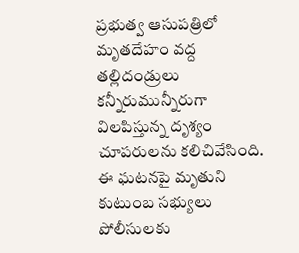ప్రభుత్వ ఆసుపత్రిలో మృతదేహం వద్ద తల్లిదండ్రులు కన్నీరుమున్నీరుగా విలపిస్తున్న దృశ్యం చూపరులను కలిచివేసింది. ఈ ఘటనపై మృతుని కుటుంబ సభ్యులు పోలీసులకు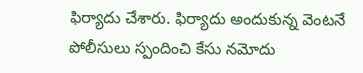ఫిర్యాదు చేశారు. ఫిర్యాదు అందుకున్న వెంటనే పోలీసులు స్పందించి కేసు నమోదు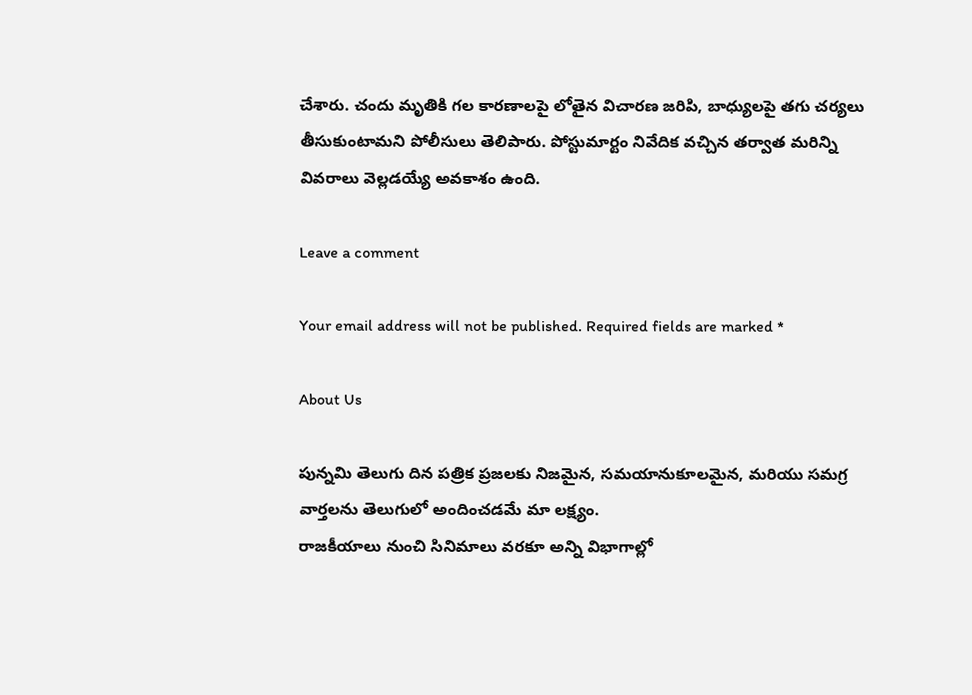చేశారు. చందు మృతికి గల కారణాలపై లోతైన విచారణ జరిపి, బాధ్యులపై తగు చర్యలు తీసుకుంటామని పోలీసులు తెలిపారు. పోస్టుమార్టం నివేదిక వచ్చిన తర్వాత మరిన్ని వివరాలు వెల్లడయ్యే అవకాశం ఉంది.

Leave a comment

Your email address will not be published. Required fields are marked *

About Us

పున్నమి తెలుగు దిన పత్రిక ప్రజలకు నిజమైన, సమయానుకూలమైన, మరియు సమగ్ర వార్తలను తెలుగులో అందించడమే మా లక్ష్యం.
రాజకీయాలు నుంచి సినిమాలు వరకూ అన్ని విభాగాల్లో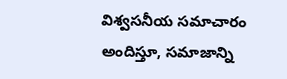విశ్వసనీయ సమాచారం అందిస్తూ, సమాజాన్ని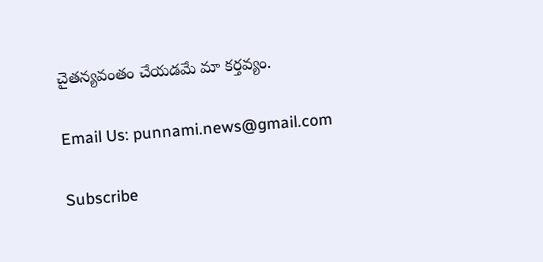చైతన్యవంతం చేయడమే మా కర్తవ్యం.

Email Us: punnami.news@gmail.com

Subscribe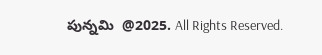పున్నమి  @2025. All Rights Reserved.